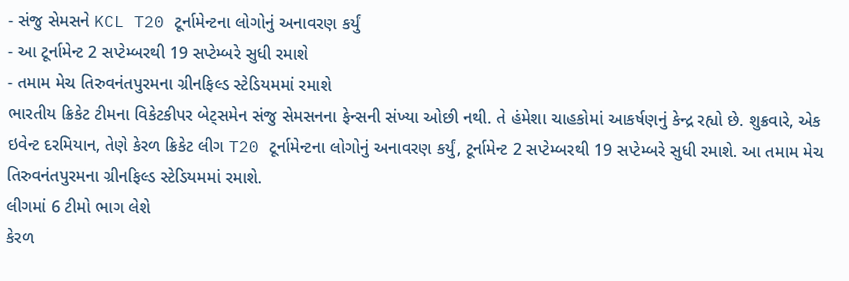- સંજુ સેમસને KCL T20 ટૂર્નામેન્ટના લોગોનું અનાવરણ કર્યું
- આ ટૂર્નામેન્ટ 2 સપ્ટેમ્બરથી 19 સપ્ટેમ્બરે સુધી રમાશે
- તમામ મેચ તિરુવનંતપુરમના ગ્રીનફિલ્ડ સ્ટેડિયમમાં રમાશે
ભારતીય ક્રિકેટ ટીમના વિકેટકીપર બેટ્સમેન સંજુ સેમસનના ફેન્સની સંખ્યા ઓછી નથી. તે હંમેશા ચાહકોમાં આકર્ષણનું કેન્દ્ર રહ્યો છે. શુક્રવારે, એક ઇવેન્ટ દરમિયાન, તેણે કેરળ ક્રિકેટ લીગ T20 ટૂર્નામેન્ટના લોગોનું અનાવરણ કર્યું, ટૂર્નામેન્ટ 2 સપ્ટેમ્બરથી 19 સપ્ટેમ્બરે સુધી રમાશે. આ તમામ મેચ તિરુવનંતપુરમના ગ્રીનફિલ્ડ સ્ટેડિયમમાં રમાશે.
લીગમાં 6 ટીમો ભાગ લેશે
કેરળ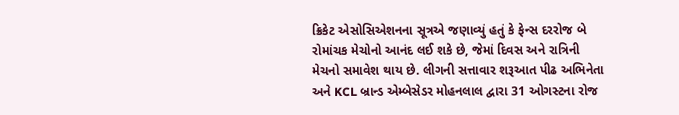ક્રિકેટ એસોસિએશનના સૂત્રએ જણાવ્યું હતું કે ફેન્સ દરરોજ બે રોમાંચક મેચોનો આનંદ લઈ શકે છે, જેમાં દિવસ અને રાત્રિની મેચનો સમાવેશ થાય છે. લીગની સત્તાવાર શરૂઆત પીઢ અભિનેતા અને KCL બ્રાન્ડ એમ્બેસેડર મોહનલાલ દ્વારા 31 ઓગસ્ટના રોજ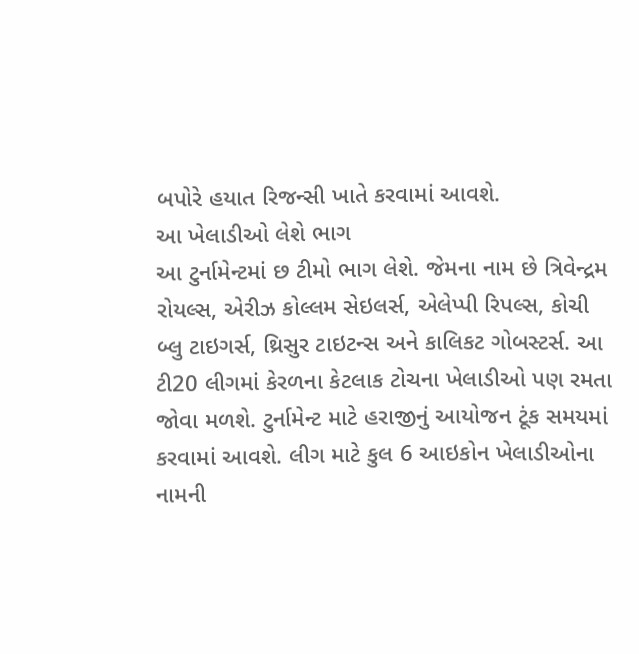બપોરે હયાત રિજન્સી ખાતે કરવામાં આવશે.
આ ખેલાડીઓ લેશે ભાગ
આ ટુર્નામેન્ટમાં છ ટીમો ભાગ લેશે. જેમના નામ છે ત્રિવેન્દ્રમ રોયલ્સ, એરીઝ કોલ્લમ સેઇલર્સ, એલેપ્પી રિપલ્સ, કોચી બ્લુ ટાઇગર્સ, થ્રિસુર ટાઇટન્સ અને કાલિકટ ગોબસ્ટર્સ. આ ટી20 લીગમાં કેરળના કેટલાક ટોચના ખેલાડીઓ પણ રમતા જોવા મળશે. ટુર્નામેન્ટ માટે હરાજીનું આયોજન ટૂંક સમયમાં કરવામાં આવશે. લીગ માટે કુલ 6 આઇકોન ખેલાડીઓના નામની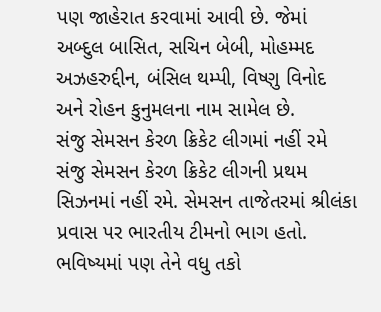પણ જાહેરાત કરવામાં આવી છે. જેમાં અબ્દુલ બાસિત, સચિન બેબી, મોહમ્મદ અઝહરુદ્દીન, બંસિલ થમ્પી, વિષ્ણુ વિનોદ અને રોહન કુનુમલના નામ સામેલ છે.
સંજુ સેમસન કેરળ ક્રિકેટ લીગમાં નહીં રમે
સંજુ સેમસન કેરળ ક્રિકેટ લીગની પ્રથમ સિઝનમાં નહીં રમે. સેમસન તાજેતરમાં શ્રીલંકા પ્રવાસ પર ભારતીય ટીમનો ભાગ હતો. ભવિષ્યમાં પણ તેને વધુ તકો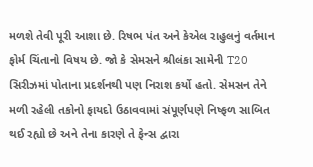મળશે તેવી પૂરી આશા છે. રિષભ પંત અને કેએલ રાહુલનું વર્તમાન ફોર્મ ચિંતાનો વિષય છે. જો કે સેમસને શ્રીલંકા સામેની T20 સિરીઝમાં પોતાના પ્રદર્શનથી પણ નિરાશ કર્યો હતો. સેમસન તેને મળી રહેલી તકોનો ફાયદો ઉઠાવવામાં સંપૂર્ણપણે નિષ્ફળ સાબિત થઈ રહ્યો છે અને તેના કારણે તે ફેન્સ દ્વારા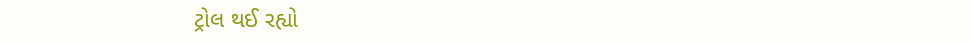ટ્રોલ થઈ રહ્યો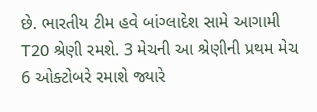છે. ભારતીય ટીમ હવે બાંગ્લાદેશ સામે આગામી T20 શ્રેણી રમશે. 3 મેચની આ શ્રેણીની પ્રથમ મેચ 6 ઓક્ટોબરે રમાશે જ્યારે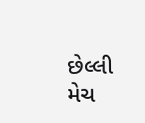છેલ્લી મેચ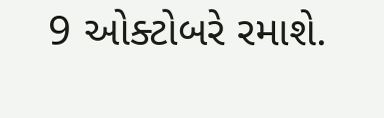9 ઓક્ટોબરે રમાશે.